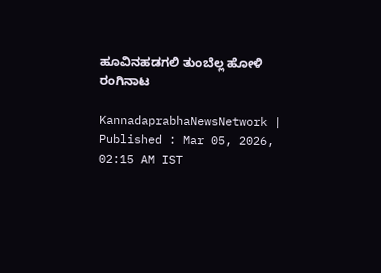ಹೂವಿನಹಡಗಲಿ ತುಂಬೆಲ್ಲ ಹೋಳಿ ರಂಗಿನಾಟ

KannadaprabhaNewsNetwork |
Published : Mar 05, 2026, 02:15 AM IST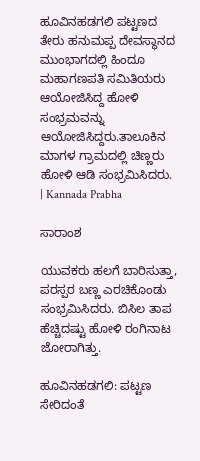ಹೂವಿನಹಡಗಲಿ ಪಟ್ಟಣದ ತೇರು ಹನುಮಪ್ಪ ದೇವಸ್ಥಾನದ ಮುಂಭಾಗದಲ್ಲಿ ಹಿಂದೂ ಮಹಾಗಣಪತಿ ಸಮಿತಿಯರು ಆಯೋಜಿಸಿದ್ದ ಹೋಳಿ ಸಂಭ್ರಮವನ್ನು ಆಯೋಜಿಸಿದ್ದರು.ತಾಲೂಕಿನ ಮಾಗಳ ಗ್ರಾಮದಲ್ಲಿ ಚಿಣ್ಣರು ಹೋಳಿ ಆಡಿ ಸಂಭ್ರಮಿಸಿದರು.  | Kannada Prabha

ಸಾರಾಂಶ

ಯುವಕರು ಹಲಗೆ ಬಾರಿಸುತ್ತಾ, ಪರಸ್ಪರ ಬಣ್ಣ ಎರಚಿಕೊಂಡು ಸಂಭ್ರಮಿಸಿದರು. ಬಿಸಿಲ ತಾಪ ಹೆಚ್ಚಿದಷ್ಟು ಹೋಳಿ ರಂಗಿನಾಟ ಜೋರಾಗಿತ್ತು.

ಹೂವಿನಹಡಗಲಿ: ಪಟ್ಟಣ ಸೇರಿದಂತೆ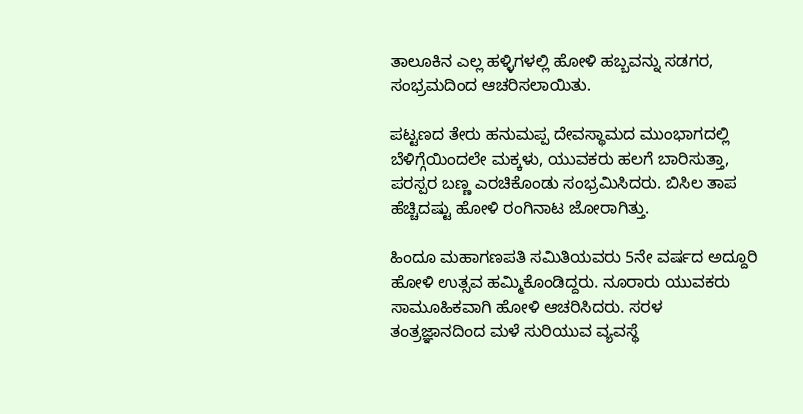ತಾಲೂಕಿನ ಎಲ್ಲ ಹಳ್ಳಿಗಳಲ್ಲಿ ಹೋಳಿ ಹಬ್ಬವನ್ನು ಸಡಗರ, ಸಂಭ್ರಮದಿಂದ ಆಚರಿಸಲಾಯಿತು.

ಪಟ್ಟಣದ ತೇರು ಹನುಮಪ್ಪ ದೇವಸ್ಥಾಮದ ಮುಂಭಾಗದಲ್ಲಿ ಬೆಳಿಗ್ಗೆಯಿಂದಲೇ ಮಕ್ಕಳು, ಯುವಕರು ಹಲಗೆ ಬಾರಿಸುತ್ತಾ, ಪರಸ್ಪರ ಬಣ್ಣ ಎರಚಿಕೊಂಡು ಸಂಭ್ರಮಿಸಿದರು. ಬಿಸಿಲ ತಾಪ ಹೆಚ್ಚಿದಷ್ಟು ಹೋಳಿ ರಂಗಿನಾಟ ಜೋರಾಗಿತ್ತು.

ಹಿಂದೂ ಮಹಾಗಣಪತಿ ಸಮಿತಿಯವರು 5ನೇ ವರ್ಷದ ಅದ್ದೂರಿ ಹೋಳಿ ಉತ್ಸವ ಹಮ್ಮಿಕೊಂಡಿದ್ದರು. ನೂರಾರು ಯುವಕರು ಸಾಮೂಹಿಕವಾಗಿ ಹೋಳಿ ಆಚರಿಸಿದರು. ಸರಳ ತಂತ್ರಜ್ಞಾನದಿಂದ ಮಳೆ ಸುರಿಯುವ ವ್ಯವಸ್ಥೆ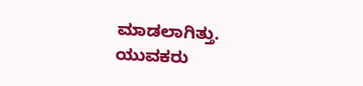ಮಾಡಲಾಗಿತ್ತು. ಯುವಕರು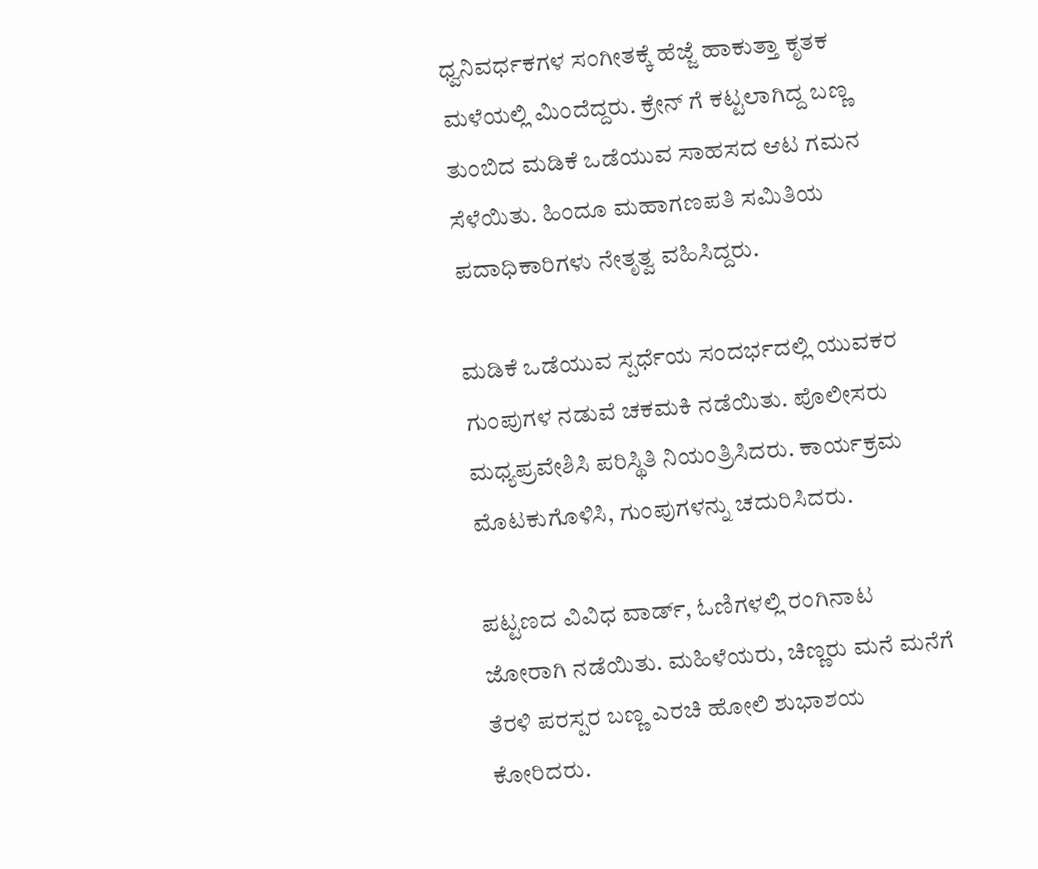ಧ್ವನಿವರ್ಧಕಗಳ ಸಂಗೀತಕ್ಕೆ ಹೆಜ್ಜೆ ಹಾಕುತ್ತಾ ಕೃತಕ ಮಳೆಯಲ್ಲಿ ಮಿಂದೆದ್ದರು. ಕ್ರೇನ್ ಗೆ ಕಟ್ಟಲಾಗಿದ್ದ ಬಣ್ಣ ತುಂಬಿದ ಮಡಿಕೆ ಒಡೆಯುವ ಸಾಹಸದ ಆಟ ಗಮನ ಸೆಳೆಯಿತು. ಹಿಂದೂ ಮಹಾಗಣಪತಿ ಸಮಿತಿಯ ಪದಾಧಿಕಾರಿಗಳು ನೇತೃತ್ವ ವಹಿಸಿದ್ದರು.

ಮಡಿಕೆ ಒಡೆಯುವ ಸ್ಪರ್ಧೆಯ ಸಂದರ್ಭದಲ್ಲಿ ಯುವಕರ ಗುಂಪುಗಳ ನಡುವೆ ಚಕಮಕಿ ನಡೆಯಿತು. ಪೊಲೀಸರು ಮಧ್ಯಪ್ರವೇಶಿಸಿ ಪರಿಸ್ಥಿತಿ ನಿಯಂತ್ರಿಸಿದರು. ಕಾರ್ಯಕ್ರಮ ಮೊಟಕುಗೊಳಿಸಿ, ಗುಂಪುಗಳನ್ನು ಚದುರಿಸಿದರು.

ಪಟ್ಟಣದ ವಿವಿಧ ವಾರ್ಡ್, ಓಣಿಗಳಲ್ಲಿ ರಂಗಿನಾಟ ಜೋರಾಗಿ ನಡೆಯಿತು. ಮಹಿಳೆಯರು, ಚಿಣ್ಣರು ಮನೆ ಮನೆಗೆ ತೆರಳಿ ಪರಸ್ಪರ ಬಣ್ಣ ಎರಚಿ ಹೋಲಿ ಶುಭಾಶಯ ಕೋರಿದರು.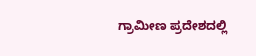ಗ್ರಾಮೀಣ ಪ್ರದೇಶದಲ್ಲಿ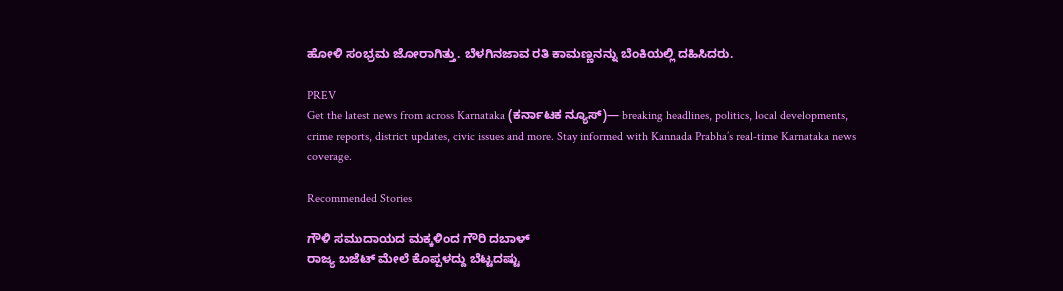ಹೋಳಿ ಸಂಭ್ರಮ ಜೋರಾಗಿತ್ತು. ಬೆಳಗಿನಜಾವ ರತಿ ಕಾಮಣ್ಣನನ್ನು ಬೆಂಕಿಯಲ್ಲಿ ದಹಿಸಿದರು.

PREV
Get the latest news from across Karnataka (ಕರ್ನಾಟಕ ನ್ಯೂಸ್)— breaking headlines, politics, local developments, crime reports, district updates, civic issues and more. Stay informed with Kannada Prabha’s real‑time Karnataka news coverage.

Recommended Stories

ಗೌಳಿ ಸಮುದಾಯದ ಮಕ್ಕಳಿಂದ ಗೌರಿ ದಬಾಳ್
ರಾಜ್ಯ ಬಜೆಟ್‌ ಮೇಲೆ ಕೊಪ್ಪಳದ್ದು ಬೆಟ್ಟದಷ್ಟು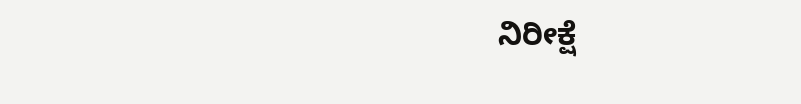ನಿರೀಕ್ಷೆ